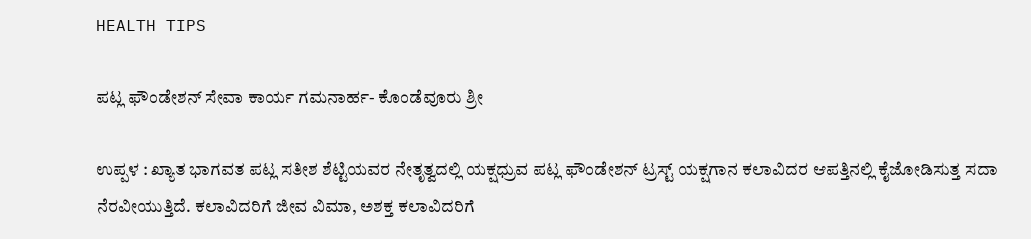HEALTH TIPS

ಪಟ್ಲ ಫೌಂಡೇಶನ್ ಸೇವಾ ಕಾರ್ಯ ಗಮನಾರ್ಹ- ಕೊಂಡೆವೂರು ಶ್ರೀ

ಉಪ್ಪಳ : ಖ್ಯಾತ ಭಾಗವತ ಪಟ್ಲ ಸತೀಶ ಶೆಟ್ಟಿಯವರ ನೇತೃತ್ವದಲ್ಲಿ ಯಕ್ಷಧ್ರುವ ಪಟ್ಲ ಫೌಂಡೇಶನ್ ಟ್ರಸ್ಟ್ ಯಕ್ಷಗಾನ ಕಲಾವಿದರ ಆಪತ್ತಿನಲ್ಲಿ ಕೈಜೋಡಿಸುತ್ತ ಸದಾ ನೆರವೀಯುತ್ತಿದೆ. ಕಲಾವಿದರಿಗೆ ಜೀವ ವಿಮಾ, ಅಶಕ್ತ ಕಲಾವಿದರಿಗೆ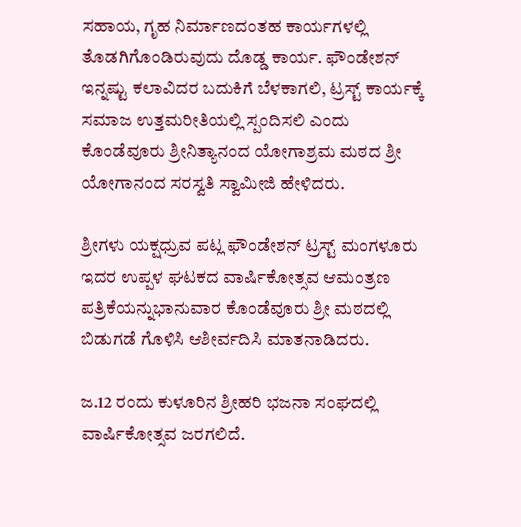ಸಹಾಯ, ಗೃಹ ನಿರ್ಮಾಣದಂತಹ ಕಾರ್ಯಗಳಲ್ಲಿ ತೊಡಗಿಗೊಂಡಿರುವುದು ದೊಡ್ಡ ಕಾರ್ಯ. ಫೌಂಡೇಶನ್ ಇನ್ನಷ್ಟು ಕಲಾವಿದರ ಬದುಕಿಗೆ ಬೆಳಕಾಗಲಿ, ಟ್ರಸ್ಟ್ ಕಾರ್ಯಕ್ಕೆ ಸಮಾಜ ಉತ್ತಮರೀತಿಯಲ್ಲಿ ಸ್ಪಂದಿಸಲಿ ಎಂದು ಕೊಂಡೆವೂರು ಶ್ರೀನಿತ್ಯಾನಂದ ಯೋಗಾಶ್ರಮ ಮಠದ ಶ್ರೀ ಯೋಗಾನಂದ ಸರಸ್ವತಿ ಸ್ವಾಮೀಜಿ ಹೇಳಿದರು.

ಶ್ರೀಗಳು ಯಕ್ಷಧ್ರುವ ಪಟ್ಲ ಫೌಂಡೇಶನ್ ಟ್ರಸ್ಟ್ ಮಂಗಳೂರು ಇದರ ಉಪ್ಪಳ ಘಟಕದ ವಾರ್ಷಿಕೋತ್ಸವ ಆಮಂತ್ರಣ ಪತ್ರಿಕೆಯನ್ನುಭಾನುವಾರ ಕೊಂಡೆವೂರು ಶ್ರೀ ಮಠದಲ್ಲಿ ಬಿಡುಗಡೆ ಗೊಳಿಸಿ ಆಶೀರ್ವದಿಸಿ ಮಾತನಾಡಿದರು.

ಜ.12 ರಂದು ಕುಳೂರಿನ ಶ್ರೀಹರಿ ಭಜನಾ ಸಂಘದಲ್ಲಿ ವಾರ್ಷಿಕೋತ್ಸವ ಜರಗಲಿದೆ.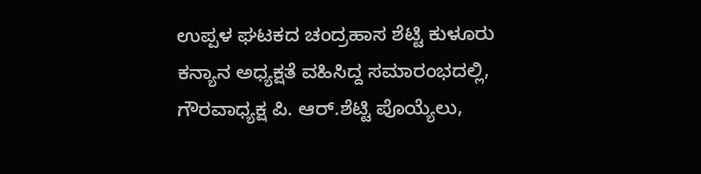ಉಪ್ಪಳ ಘಟಕದ ಚಂದ್ರಹಾಸ ಶೆಟ್ಟಿ ಕುಳೂರು ಕನ್ಯಾನ ಅಧ್ಯಕ್ಷತೆ ವಹಿಸಿದ್ದ ಸಮಾರಂಭದಲ್ಲಿ, ಗೌರವಾಧ್ಯಕ್ಷ ಪಿ. ಆರ್.ಶೆಟ್ಟಿ ಪೊಯ್ಯೆಲು,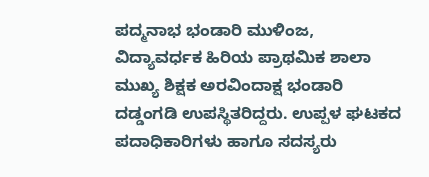ಪದ್ಮನಾಭ ಭಂಡಾರಿ ಮುಳಿಂಜ, ವಿದ್ಯಾವರ್ಧಕ ಹಿರಿಯ ಪ್ರಾಥಮಿಕ ಶಾಲಾ ಮುಖ್ಯ ಶಿಕ್ಷಕ ಅರವಿಂದಾಕ್ಷ ಭಂಡಾರಿ ದಡ್ಡಂಗಡಿ ಉಪಸ್ಥಿತರಿದ್ದರು. ಉಪ್ಪಳ ಘಟಕದ ಪದಾಧಿಕಾರಿಗಳು ಹಾಗೂ ಸದಸ್ಯರು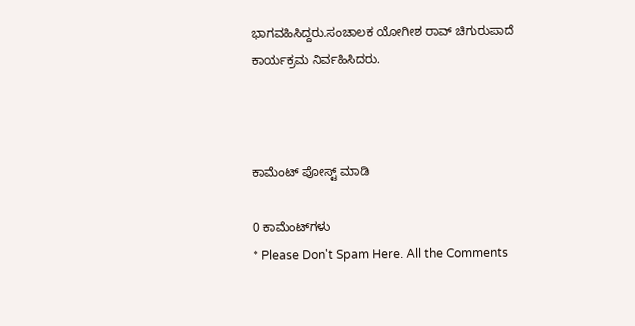ಭಾಗವಹಿಸಿದ್ದರು.ಸಂಚಾಲಕ ಯೋಗೀಶ ರಾವ್ ಚಿಗುರುಪಾದೆ ಕಾರ್ಯಕ್ರಮ ನಿರ್ವಹಿಸಿದರು.



ಕಾಮೆಂಟ್‌‌ ಪೋಸ್ಟ್‌ ಮಾಡಿ

0 ಕಾಮೆಂಟ್‌ಗಳು
* Please Don't Spam Here. All the Comments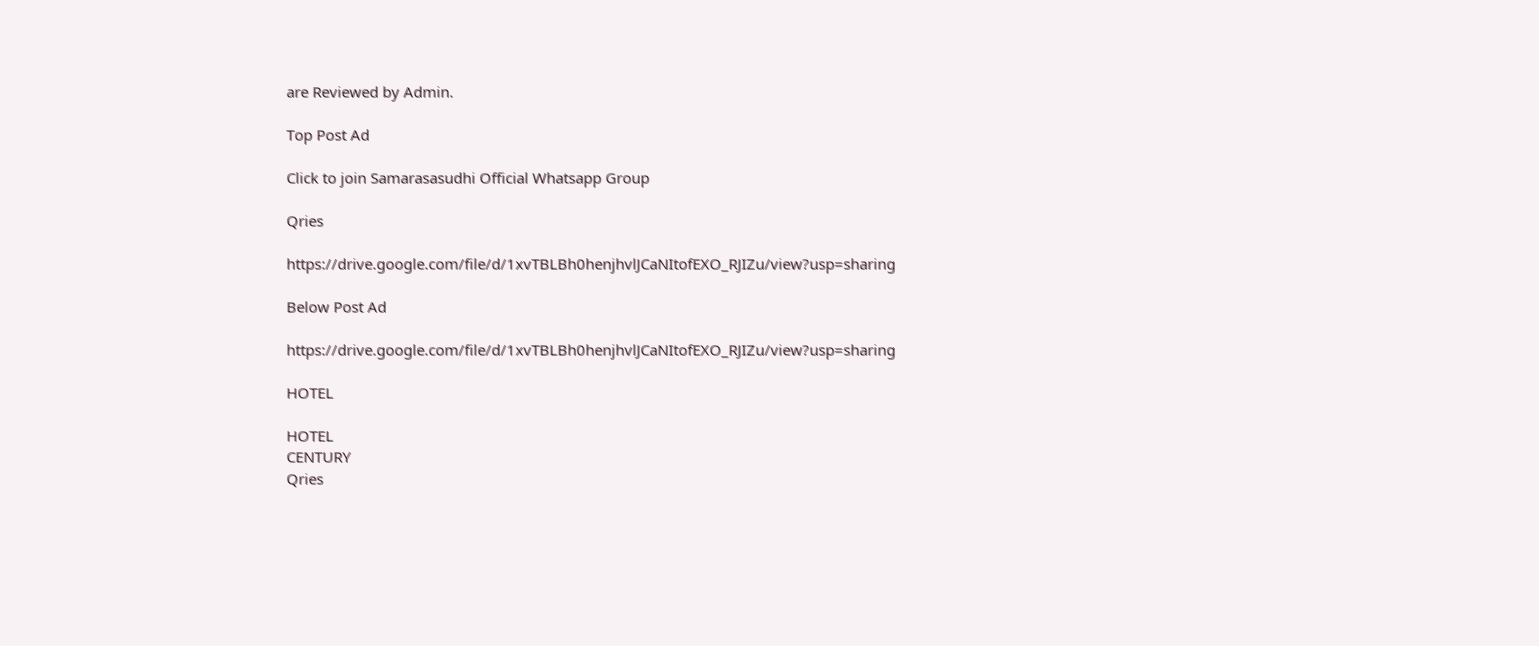are Reviewed by Admin.

Top Post Ad

Click to join Samarasasudhi Official Whatsapp Group

Qries

https://drive.google.com/file/d/1xvTBLBh0henjhvlJCaNItofEXO_RJIZu/view?usp=sharing

Below Post Ad

https://drive.google.com/file/d/1xvTBLBh0henjhvlJCaNItofEXO_RJIZu/view?usp=sharing

HOTEL

HOTEL
CENTURY
Qries